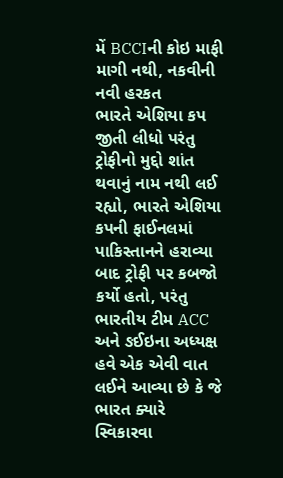મેં BCCIની કોઇ માફી માગી નથી, નકવીની નવી હરકત
ભારતે એશિયા કપ જીતી લીધો પરંતુ ટ્રોફીનો મુદ્દો શાંત થવાનું નામ નથી લઈ રહ્યો, ભારતે એશિયા કપની ફાઈનલમાં પાકિસ્તાનને હરાવ્યા બાદ ટ્રોફી પર કબજો કર્યો હતો, પરંતુ ભારતીય ટીમ ACC અને ઙઈઇના અધ્યક્ષ હવે એક એવી વાત લઈને આવ્યા છે કે જે ભારત ક્યારે સ્વિકારવા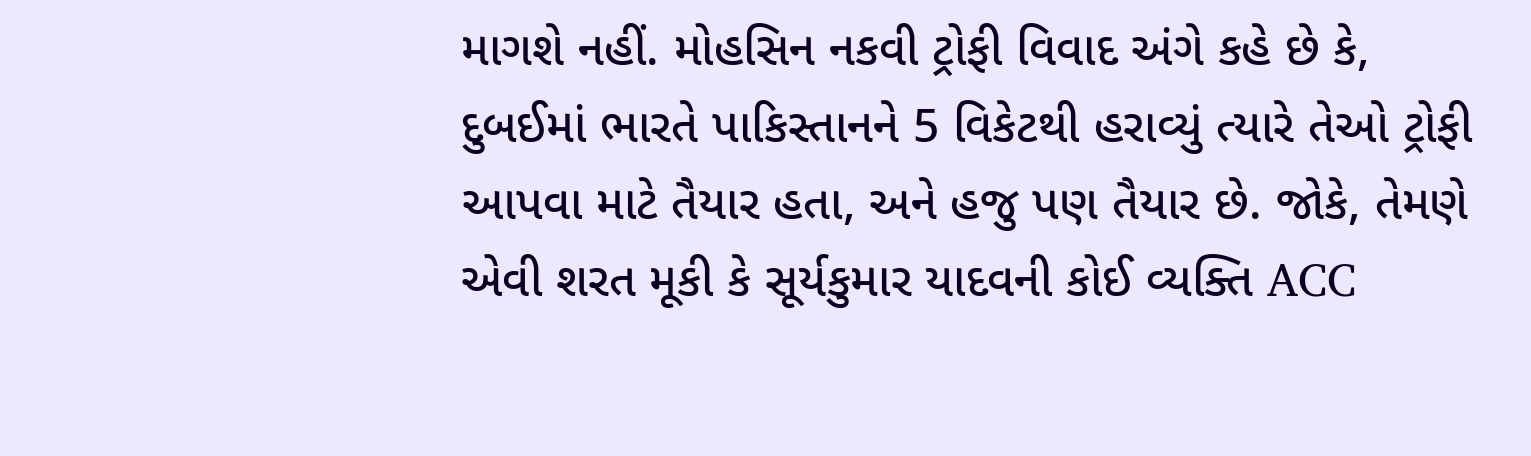માગશે નહીં. મોહસિન નકવી ટ્રોફી વિવાદ અંગે કહે છે કે, દુબઈમાં ભારતે પાકિસ્તાનને 5 વિકેટથી હરાવ્યું ત્યારે તેઓ ટ્રોફી આપવા માટે તૈયાર હતા, અને હજુ પણ તૈયાર છે. જોકે, તેમણે એવી શરત મૂકી કે સૂર્યકુમાર યાદવની કોઈ વ્યક્તિ ACC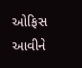ઓફિસ આવીને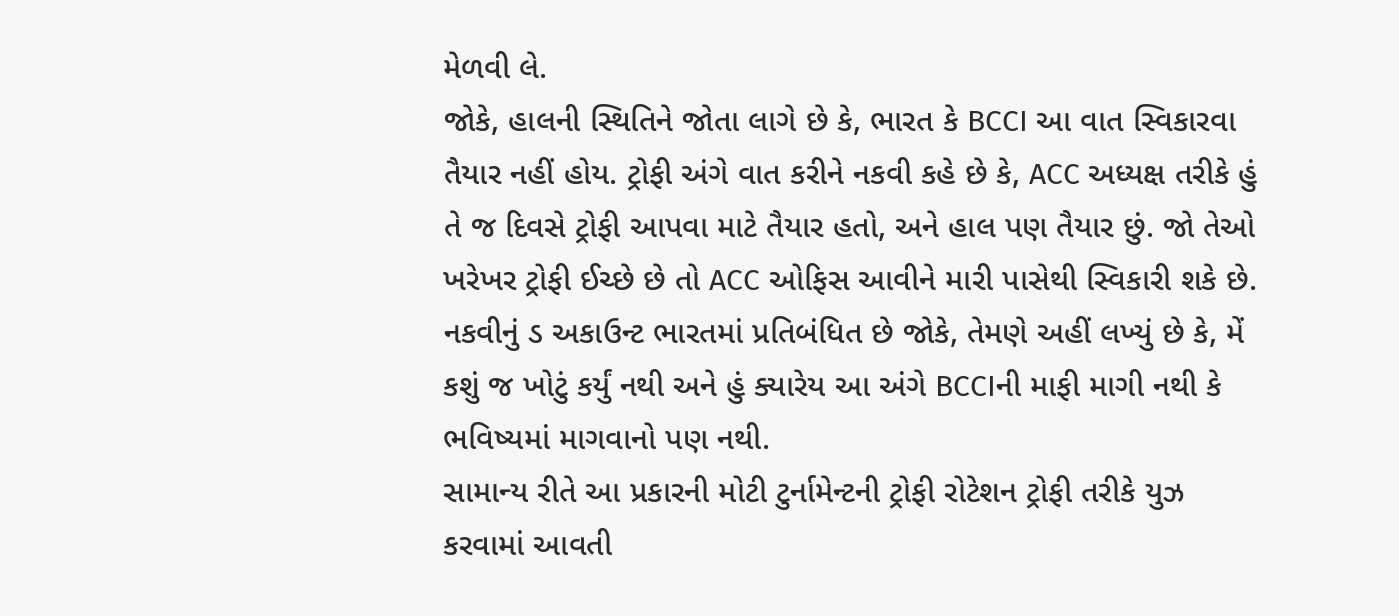મેળવી લે.
જોકે, હાલની સ્થિતિને જોતા લાગે છે કે, ભારત કે BCCI આ વાત સ્વિકારવા તૈયાર નહીં હોય. ટ્રોફી અંગે વાત કરીને નકવી કહે છે કે, ACC અધ્યક્ષ તરીકે હું તે જ દિવસે ટ્રોફી આપવા માટે તૈયાર હતો, અને હાલ પણ તૈયાર છું. જો તેઓ ખરેખર ટ્રોફી ઈચ્છે છે તો ACC ઓફિસ આવીને મારી પાસેથી સ્વિકારી શકે છે. નકવીનું ડ અકાઉન્ટ ભારતમાં પ્રતિબંધિત છે જોકે, તેમણે અહીં લખ્યું છે કે, મેં કશું જ ખોટું કર્યું નથી અને હું ક્યારેય આ અંગે BCCIની માફી માગી નથી કે ભવિષ્યમાં માગવાનો પણ નથી.
સામાન્ય રીતે આ પ્રકારની મોટી ટુર્નામેન્ટની ટ્રોફી રોટેશન ટ્રોફી તરીકે યુઝ કરવામાં આવતી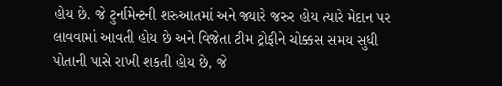હોય છે. જે ટુર્નામેન્ટની શરુઆતમાં અને જ્યારે જરુર હોય ત્યારે મેદાન પર લાવવામાં આવતી હોય છે અને વિજેતા ટીમ ટ્રોફીને ચોક્કસ સમય સુધી પોતાની પાસે રાખી શકતી હોય છે, જે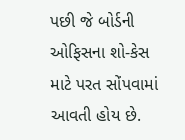પછી જે બોર્ડની ઓફિસના શો-કેસ માટે પરત સોંપવામાં આવતી હોય છે.